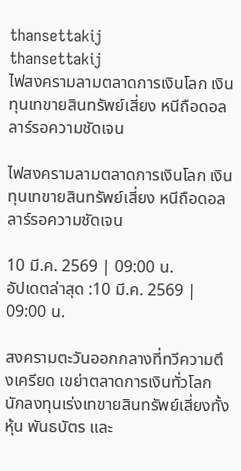thansettakij
thansettakij
ไฟสงครามลามตลาดการเงินโลก เงินทุนเทขายสินทรัพย์เสี่ยง หนีถือดอลลาร์รอความชัดเจน

ไฟสงครามลามตลาดการเงินโลก เงินทุนเทขายสินทรัพย์เสี่ยง หนีถือดอลลาร์รอความชัดเจน

10 มี.ค. 2569 | 09:00 น.
อัปเดตล่าสุด :10 มี.ค. 2569 | 09:00 น.

สงครามตะวันออกกลางที่ทวีความตึงเครียด เขย่าตลาดการเงินทั่วโลก นักลงทุนเร่งเทขายสินทรัพย์เสี่ยงทั้งหุ้น พันธบัตร และ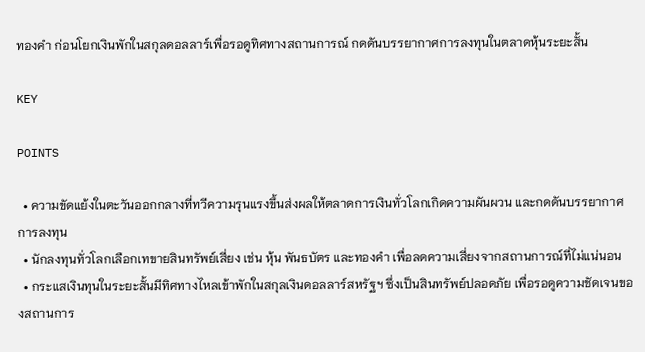ทองคำ ก่อนโยกเงินพักในสกุลดอลลาร์เพื่อรอดูทิศทางสถานการณ์ กดดันบรรยากาศการลงทุนในตลาดหุ้นระยะสั้น

KEY

POINTS

  • ความขัดแย้งในตะวันออกกลางที่ทวีความรุนแรงขึ้นส่งผลให้ตลาดการเงินทั่วโลกเกิดความผันผวน และกดดันบรรยากาศการลงทุน
  • นักลงทุนทั่วโลกเลือกเทขายสินทรัพย์เสี่ยง เช่น หุ้น พันธบัตร และทองคำ เพื่อลดความเสี่ยงจากสถานการณ์ที่ไม่แน่นอน
  • กระแสเงินทุนในระยะสั้นมีทิศทางไหลเข้าพักในสกุลเงินดอลลาร์สหรัฐฯ ซึ่งเป็นสินทรัพย์ปลอดภัย เพื่อรอดูความชัดเจนของสถานการ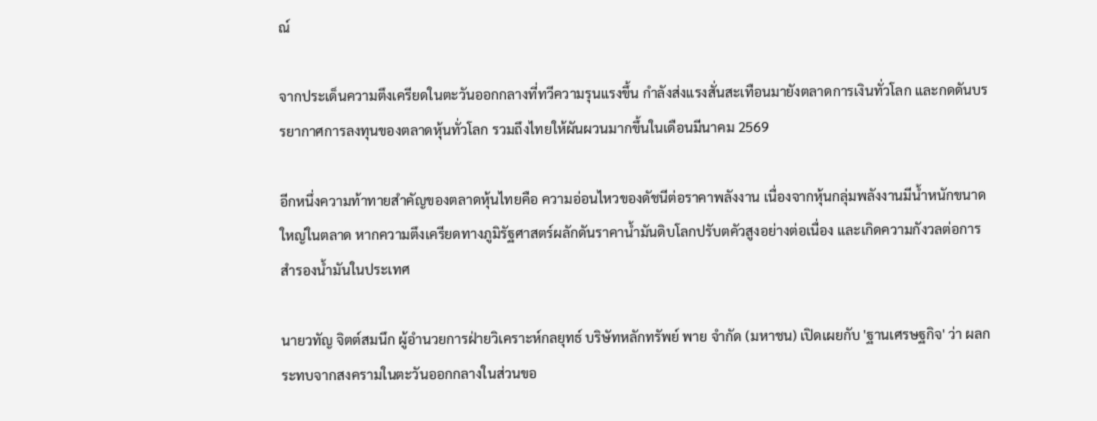ณ์

จากประเด็นความตึงเครียดในตะวันออกกลางที่ทวีความรุนแรงขึ้น กำลังส่งแรงสั่นสะเทือนมายังตลาดการเงินทั่วโลก และกดดันบรรยากาศการลงทุนของตลาดหุ้นทั่วโลก รวมถึงไทยให้ผันผวนมากขึ้นในเดือนมีนาคม 2569

อีกหนึ่งความท้าทายสำคัญของตลาดหุ้นไทยคือ ความอ่อนไหวของดัชนีต่อราคาพลังงาน เนื่องจากหุ้นกลุ่มพลังงานมีน้ำหนักขนาดใหญ่ในตลาด หากความตึงเครียดทางภูมิรัฐศาสตร์ผลักดันราคาน้ำมันดิบโลกปรับตคัวสูงอย่างต่อเนื่อง และเกิดความกังวลต่อการสำรองน้ำมันในประเทศ

นายวทัญ จิตต์สมนึก ผู้อำนวยการฝ่ายวิเคราะห์กลยุทธ์ บริษัทหลักทรัพย์ พาย จำกัด (มหาชน) เปิดเผยกับ 'ฐานเศรษฐกิจ' ว่า ผลกระทบจากสงครามในตะวันออกกลางในส่วนขอ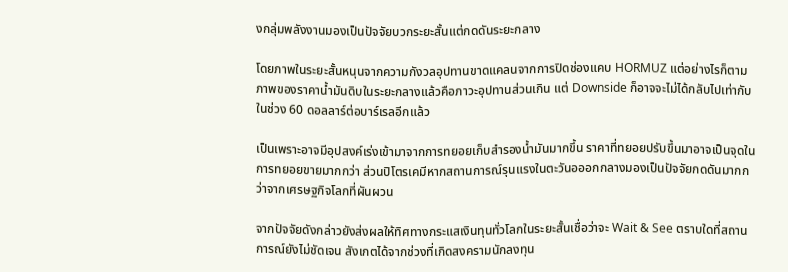งกลุ่มพลังงานมองเป็นปัจจัยบวกระยะสั้นแต่กดดันระยะกลาง

โดยภาพในระยะสั้นหนุนจากความกังวลอุปทานขาดแคลนจากการปิดช่องแคบ HORMUZ แต่อย่างไรก็ตาม ภาพของราคาน้ำมันดิบในระยะกลางแล้วคือภาวะอุปทานส่วนเกิน แต่ Downside ก็อาจจะไม่ได้กลับไปเท่ากับในช่วง 60 ดอลลาร์ต่อบาร์เรลอีกแล้ว

เป็นเพราะอาจมีอุปสงค์เร่งเข้ามาจากการทยอยเก็บสำรองน้ำมันมากขึ้น ราคาที่ทยอยปรับขึ้นมาอาจเป็นจุดในการทยอยขายมากกว่า ส่วนปิโตรเคมีหากสถานการณ์รุนแรงในตะวันอออกกลางมองเป็นปัจจัยกดดันมากกว่าจากเศรษฐกิจโลกที่ผันผวน

จากปัจจัยดังกล่าวยังส่งผลให้ทิศทางกระแสเงินทุนทั่วโลกในระยะสั้นเชื่อว่าจะ Wait & See ตราบใดที่สถานการณ์ยังไม่ชัดเจน สังเกตได้จากช่วงที่เกิดสงครามนักลงทุน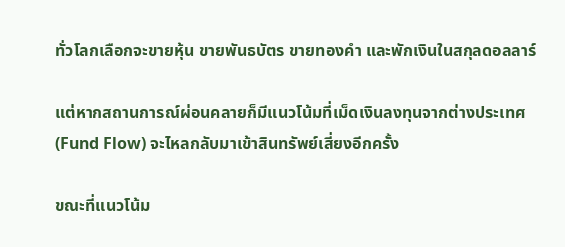ทั่วโลกเลือกจะขายหุ้น ขายพันธบัตร ขายทองคำ และพักเงินในสกุลดอลลาร์

แต่หากสถานการณ์ผ่อนคลายก็มีแนวโน้มที่เม็ดเงินลงทุนจากต่างประเทศ (Fund Flow) จะไหลกลับมาเข้าสินทรัพย์เสี่ยงอีกครั้ง

ขณะที่แนวโน้ม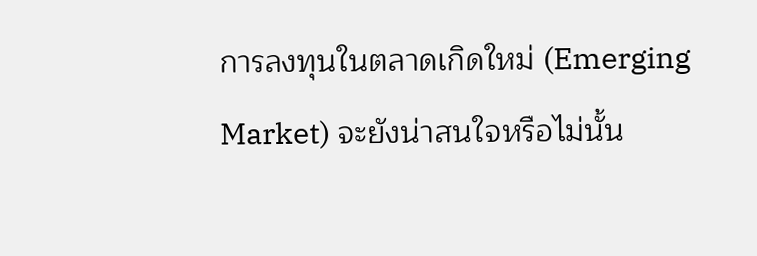การลงทุนในตลาดเกิดใหม่ (Emerging Market) จะยังน่าสนใจหรือไม่นั้น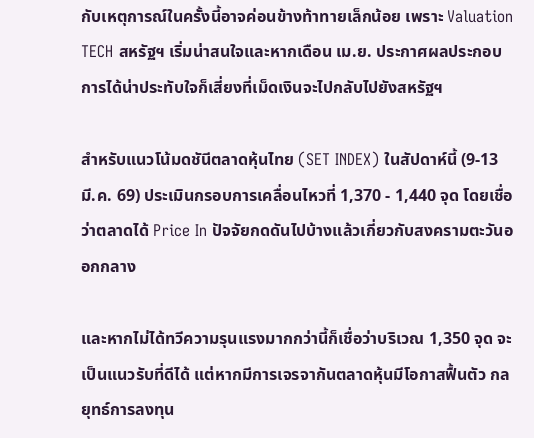กับเหตุการณ์ในครั้งนี้อาจค่อนข้างท้าทายเล็กน้อย เพราะ Valuation TECH สหรัฐฯ เริ่มน่าสนใจและหากเดือน เม.ย. ประกาศผลประกอบการได้น่าประทับใจก็เสี่ยงที่เม็ดเงินจะไปกลับไปยังสหรัฐฯ

สำหรับแนวโน้มดชันีตลาดหุ้นไทย (SET INDEX) ในสัปดาห์นี้ (9-13 มี.ค. 69) ประเมินกรอบการเคลื่อนไหวที่ 1,370 - 1,440 จุด โดยเชื่อว่าตลาดได้ Price In ปัจจัยกดดันไปบ้างแล้วเกี่ยวกับสงครามตะวันออกกลาง

และหากไม่ได้ทวีความรุนแรงมากกว่านี้ก็เชื่อว่าบริเวณ 1,350 จุด จะเป็นแนวรับที่ดีได้ แต่หากมีการเจรจากันตลาดหุ้นมีโอกาสฟื้นตัว กลยุทธ์การลงทุน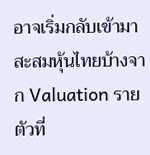อาจเริ่มกลับเข้ามาสะสมหุ้นไทยบ้างจาก Valuation รายตัวที่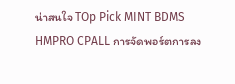น่าสนใจ TOp Pick MINT BDMS HMPRO CPALL การจัดพอร์ตการลง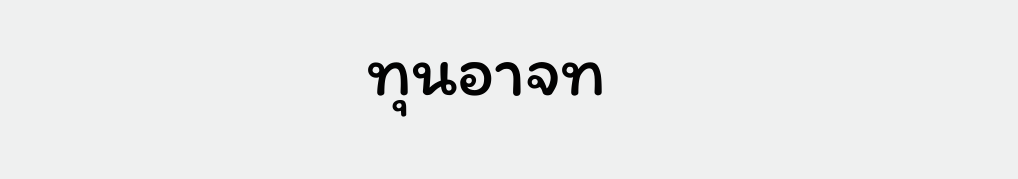ทุนอาจท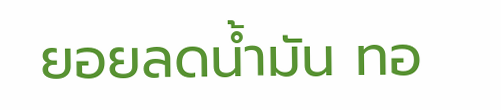ยอยลดน้ำมัน ทอ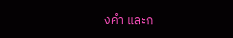งคำ และก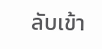ลับเข้า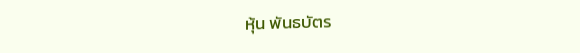หุ้น พันธบัตร